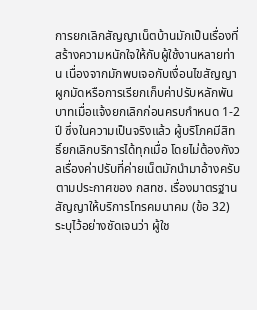การยกเลิกสัญญาเน็ตบ้านมักเป็นเรื่องที่สร้างความหนักใจให้กับผู้ใช้งานหลายท่าน เนื่องจากมักพบเจอกับเงื่อนไขสัญญาผูกมัดหรือการเรียกเก็บค่าปรับหลักพันบาทเมื่อแจ้งยกเลิกก่อนครบกำหนด 1-2 ปี ซึ่งในความเป็นจริงแล้ว ผู้บริโภคมีสิทธิ์ยกเลิกบริการได้ทุกเมื่อ โดยไม่ต้องกังวลเรื่องค่าปรับที่ค่ายเน็ตมักนำมาอ้างครับ
ตามประกาศของ กสทช. เรื่องมาตรฐานสัญญาให้บริการโทรคมนาคม (ข้อ 32) ระบุไว้อย่างชัดเจนว่า ผู้ใช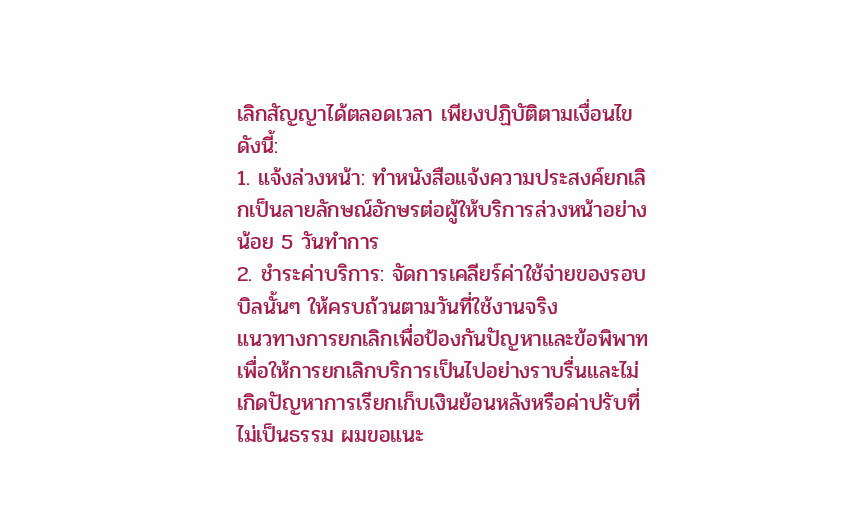เลิกสัญญาได้ตลอดเวลา เพียงปฏิบัติตามเงื่อนไขดังนี้:
1. แจ้งล่วงหน้า: ทำหนังสือแจ้งความประสงค์ยกเลิกเป็นลายลักษณ์อักษรต่อผู้ให้บริการล่วงหน้าอย่างน้อย 5 วันทำการ
2. ชำระค่าบริการ: จัดการเคลียร์ค่าใช้จ่ายของรอบบิลนั้นๆ ให้ครบถ้วนตามวันที่ใช้งานจริง
แนวทางการยกเลิกเพื่อป้องกันปัญหาและข้อพิพาท
เพื่อให้การยกเลิกบริการเป็นไปอย่างราบรื่นและไม่เกิดปัญหาการเรียกเก็บเงินย้อนหลังหรือค่าปรับที่ไม่เป็นธรรม ผมขอแนะ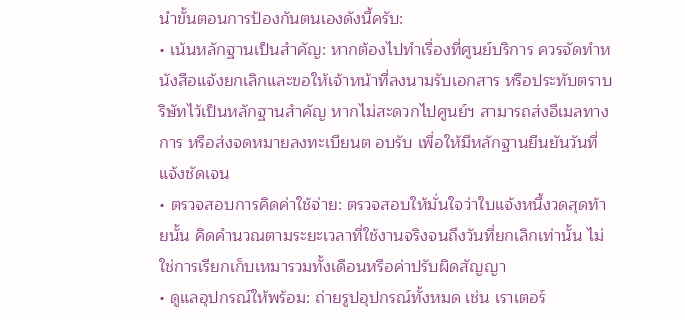นำขั้นตอนการป้องกันตนเองดังนี้ครับ:
• เน้นหลักฐานเป็นสำคัญ: หากต้องไปทำเรื่องที่ศูนย์บริการ ควรจัดทำหนังสือแจ้งยกเลิกและขอให้เจ้าหน้าที่ลงนามรับเอกสาร หรือประทับตราบริษัทไว้เป็นหลักฐานสำคัญ หากไม่สะดวกไปศูนย์ฯ สามารถส่งอีเมลทางการ หรือส่งจดหมายลงทะเบียนต อบรับ เพื่อให้มีหลักฐานยืนยันวันที่แจ้งชัดเจน
• ตรวจสอบการคิดค่าใช้จ่าย: ตรวจสอบให้มั่นใจว่าใบแจ้งหนี้งวดสุดท้ายนั้น คิดคำนวณตามระยะเวลาที่ใช้งานจริงจนถึงวันที่ยกเลิกเท่านั้น ไม่ใช่การเรียกเก็บเหมารวมทั้งเดือนหรือค่าปรับผิดสัญญา
• ดูแลอุปกรณ์ให้พร้อม: ถ่ายรูปอุปกรณ์ทั้งหมด เช่น เราเตอร์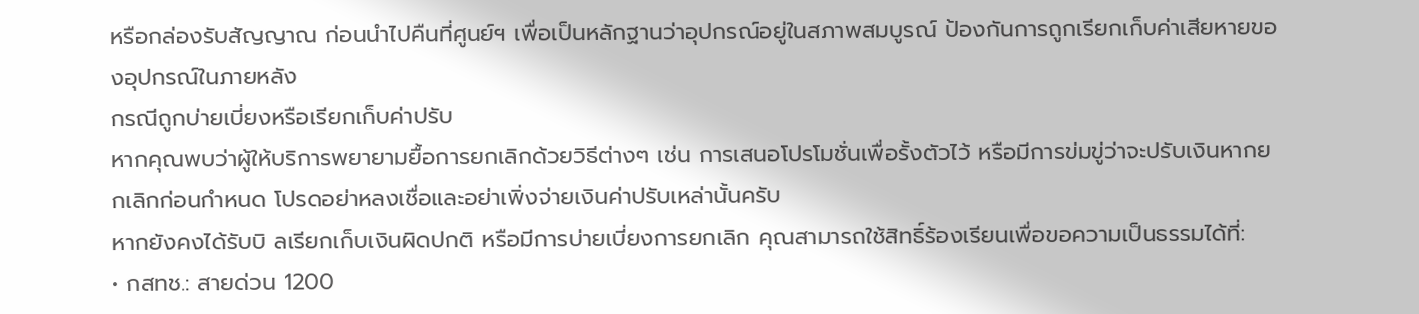หรือกล่องรับสัญญาณ ก่อนนำไปคืนที่ศูนย์ฯ เพื่อเป็นหลักฐานว่าอุปกรณ์อยู่ในสภาพสมบูรณ์ ป้องกันการถูกเรียกเก็บค่าเสียหายของอุปกรณ์ในภายหลัง
กรณีถูกบ่ายเบี่ยงหรือเรียกเก็บค่าปรับ
หากคุณพบว่าผู้ให้บริการพยายามยื้อการยกเลิกด้วยวิธีต่างๆ เช่น การเสนอโปรโมชั่นเพื่อรั้งตัวไว้ หรือมีการข่มขู่ว่าจะปรับเงินหากยกเลิกก่อนกำหนด โปรดอย่าหลงเชื่อและอย่าเพิ่งจ่ายเงินค่าปรับเหล่านั้นครับ
หากยังคงได้รับบิ ลเรียกเก็บเงินผิดปกติ หรือมีการบ่ายเบี่ยงการยกเลิก คุณสามารถใช้สิทธิ์ร้องเรียนเพื่อขอความเป็นธรรมได้ที่:
• กสทช.: สายด่วน 1200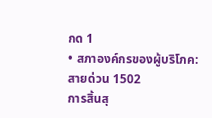กด 1
• สภาองค์กรของผู้บริโภค: สายด่วน 1502
การสิ้นสุ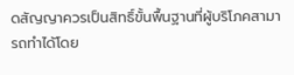ดสัญญาควรเป็นสิทธิ์ขั้นพื้นฐานที่ผู้บริโภคสามารถทำได้โดย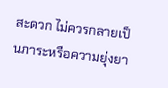สะดวก ไม่ควรกลายเป็นภาระหรือความยุ่งยา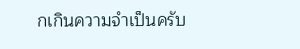กเกินความจำเป็นครับ